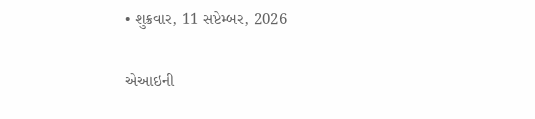• શુક્રવાર, 11 સપ્ટેમ્બર, 2026

એઆઇની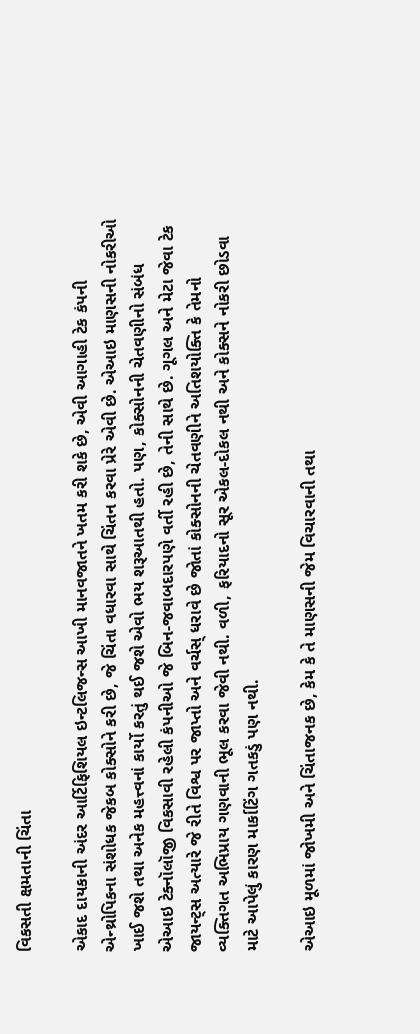વિકસતી ક્ષમતાની ચિંતા

એકાદ દાયકાની અંદર આર્ટિફિશિયલ ઇન્ટલિજન્સ આખી માનવજાતને ખતમ કરી શકે છે, એવી આગાહી ટેક કંપની એન્થ્રોપિકના સંશોધક જેકબ કોક્સોને કરી છે, જે ચિંતા વધારવા સાથે ચિંતન કરવા પ્રેરે એવી છે. એઆઇ માણસની નોકરીઓ ખાઈ જશે તથા અનેક મહત્ત્વનાં કાર્યો કરતું થઈ જશે એવો ભય શરૂઆતથી હતો. પણ, કોક્સોનની ચેતવણીનો સંબંધ એઆઇ ટેક્નૉલૉજી વિકસાવી રહેલી કંપનીઓ જે બિન-જવાબદારપણે વર્તી રહી છે, તેની સાથે છે. ગૂગલ અને મેટા જેવા ટેક જાયન્ટ્સ અત્યારે જે રીતે વિશ્વ પર જાપ્તો અને વર્ચસ્ ધરાવે છે જોતાં કોક્સોનની ચેતવણીને અતિશયોક્તિ કે તેમનો વ્યક્તિગત અભિપ્રાય ગણવાની ભૂલ કરવા જેવી નથી. વળી, ફરિયાદનો સૂર એકલ-દોકલ નથી અને કોક્સને નોકરી છોડવા માટે આપેલું કારણ માર્કાટિંગ ગતકડું પણ નથી.

એઆઇ મૂળમાં જોખમી અને ચિંતાજનક છે, કેમ કે તે માણસની જેમ વિચારવાની તથા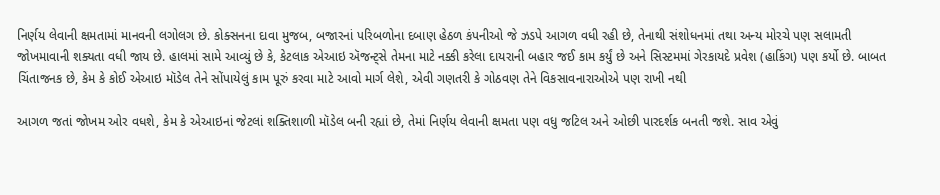નિર્ણય લેવાની ક્ષમતામાં માનવની લગોલગ છે. કોક્સનના દાવા મુજબ, બજારનાં પરિબળોના દબાણ હેઠળ કંપનીઓ જે ઝડપે આગળ વધી રહી છે, તેનાથી સંશોધનમાં તથા અન્ય મોરચે પણ સલામતી જોખમાવાની શક્યતા વધી જાય છે. હાલમાં સામે આવ્યું છે કે, કેટલાક એઆઇ ઍજન્ટ્સે તેમના માટે નક્કી કરેલા દાયરાની બહાર જઈ કામ કર્યું છે અને સિસ્ટમમાં ગેરકાયદે પ્રવેશ (હાકિંગ) પણ કર્યો છે. બાબત ચિંતાજનક છે, કેમ કે કોઈ એઆઇ મૉડેલ તેને સોંપાયેલું કામ પૂરું કરવા માટે આવો માર્ગ લેશે, એવી ગણતરી કે ગોઠવણ તેને વિકસાવનારાઓએ પણ રાખી નથી

આગળ જતાં જોખમ ઓર વધશે, કેમ કે એઆઇનાં જેટલાં શક્તિશાળી મૉડેલ બની રહ્યાં છે, તેમાં નિર્ણય લેવાની ક્ષમતા પણ વધુ જટિલ અને ઓછી પારદર્શક બનતી જશે. સાવ એવું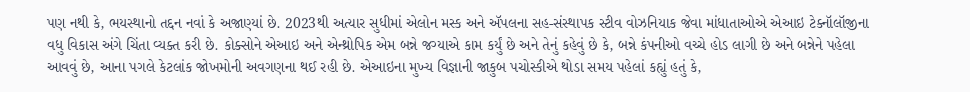પણ નથી કે, ભયસ્થાનો તદ્દન નવાં કે અજાણ્યાં છે. 2023થી અત્યાર સુધીમાં એલોન મસ્ક અને ઍપલના સહ-સંસ્થાપક સ્ટીવ વોઝનિયાક જેવા માંધાતાઓએ એઆઇ ટેક્નૉલૉજીના વધુ વિકાસ અંગે ચિંતા વ્યક્ત કરી છે. કોક્સોને એઆઇ અને એન્થ્રોપિક એમ બન્ને જગ્યાએ કામ કર્યું છે અને તેનું કહેવું છે કે, બન્ને કંપનીઓ વચ્ચે હોડ લાગી છે અને બન્નેને પહેલા આવવું છે, આના પગલે કેટલાંક જોખમોની અવગણના થઈ રહી છે. એઆઇના મુખ્ય વિજ્ઞાની જાકુબ પચોસ્કીએ થોડા સમય પહેલાં કહ્યું હતું કે,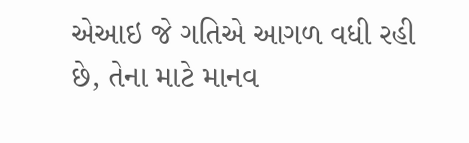એઆઇ જે ગતિએ આગળ વધી રહી છે, તેના માટે માનવ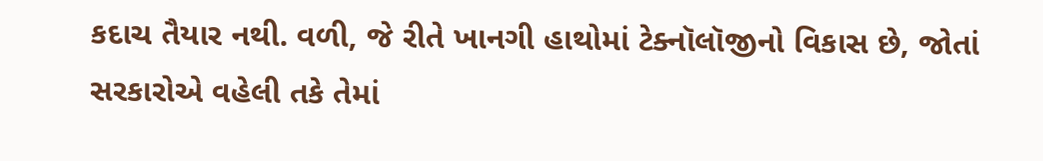કદાચ તૈયાર નથી. વળી, જે રીતે ખાનગી હાથોમાં ટેક્નૉલૉજીનો વિકાસ છે, જોતાં સરકારોએ વહેલી તકે તેમાં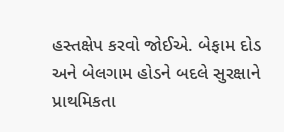હસ્તક્ષેપ કરવો જોઈએ. બેફામ દોડ અને બેલગામ હોડને બદલે સુરક્ષાને પ્રાથમિકતા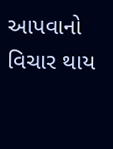આપવાનો વિચાર થાય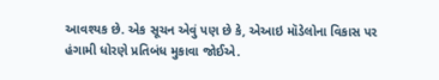આવશ્યક છે. એક સૂચન એવું પણ છે કે, એઆઇ મૉડેલોના વિકાસ પર હંગામી ધોરણે પ્રતિબંધ મુકાવા જોઈએ.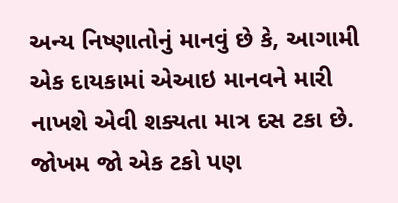અન્ય નિષ્ણાતોનું માનવું છે કે, આગામી એક દાયકામાં એઆઇ માનવને મારી નાખશે એવી શક્યતા માત્ર દસ ટકા છે. જોખમ જો એક ટકો પણ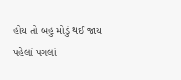હોય તો બહુ મોડું થઈ જાય પહેલાં પગલાં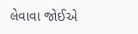લેવાવા જોઈએ